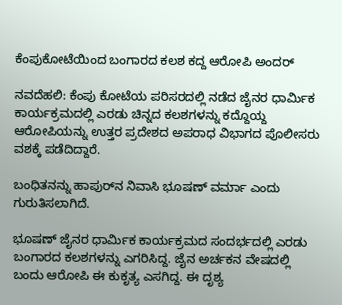ಕೆಂಪುಕೋಟೆಯಿಂದ ಬಂಗಾರದ ಕಲಶ ಕದ್ದ ಆರೋಪಿ ಅಂದರ್

ನವದೆಹಲಿ: ಕೆಂಪು ಕೋಟೆಯ ಪರಿಸರದಲ್ಲಿ ನಡೆದ ಜೈನರ ಧಾರ್ಮಿಕ ಕಾರ್ಯಕ್ರಮದಲ್ಲಿ ಎರಡು ಚಿನ್ನದ ಕಲಶಗಳನ್ನು ಕದ್ದೊಯ್ದ ಆರೋಪಿಯನ್ನು ಉತ್ತರ ಪ್ರದೇಶದ ಅಪರಾಧ ವಿಭಾಗದ ಪೊಲೀಸರು ವಶಕ್ಕೆ ಪಡೆದಿದ್ದಾರೆ.

ಬಂಧಿತನನ್ನು ಹಾಪುರ್‌ನ ನಿವಾಸಿ ಭೂಷಣ್ ವರ್ಮಾ ಎಂದು ಗುರುತಿಸಲಾಗಿದೆ.

ಭೂಷಣ್ ಜೈನರ ಧಾರ್ಮಿಕ ಕಾರ್ಯಕ್ರಮದ ಸಂದರ್ಭದಲ್ಲಿ ಎರಡು ಬಂಗಾರದ ಕಲಶಗಳನ್ನು ಎಗರಿಸಿದ್ದ. ಜೈನ ಅರ್ಚಕನ ವೇಷದಲ್ಲಿ ಬಂದು ಆರೋಪಿ ಈ ಕುಕೃತ್ಯ ಎಸಗಿದ್ದ. ಈ ದೃಶ್ಯ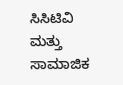ಸಿಸಿಟಿವಿ ಮತ್ತು ಸಾಮಾಜಿಕ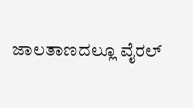ಜಾಲತಾಣದಲ್ಲೂ ‌ವೈರಲ್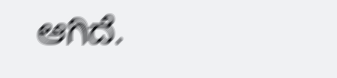ಆಗಿದೆ.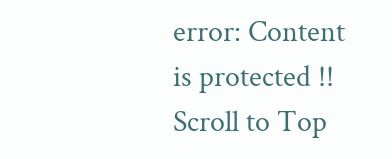error: Content is protected !!
Scroll to Top